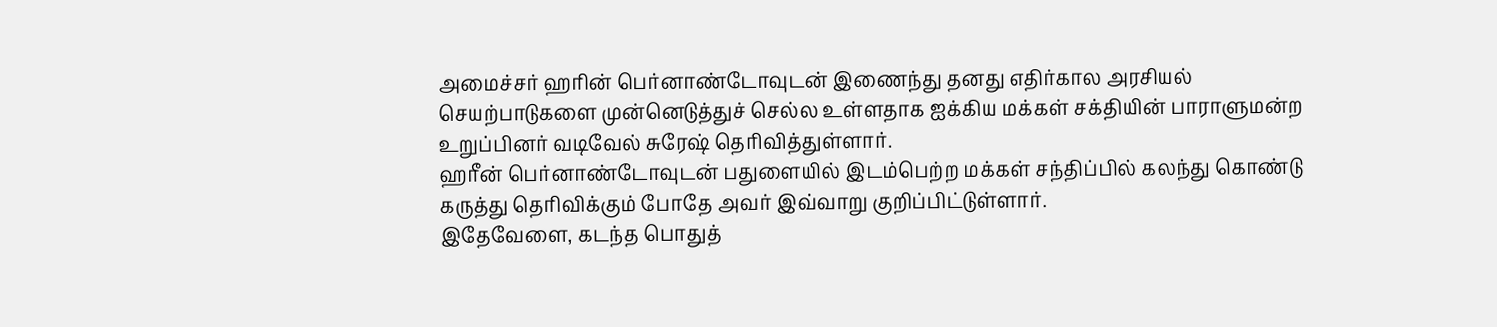அமைச்சர் ஹரின் பெர்னாண்டோவுடன் இணைந்து தனது எதிர்கால அரசியல் செயற்பாடுகளை முன்னெடுத்துச் செல்ல உள்ளதாக ஐக்கிய மக்கள் சக்தியின் பாராளுமன்ற உறுப்பினர் வடிவேல் சுரேஷ் தெரிவித்துள்ளார்.
ஹரீன் பெர்னாண்டோவுடன் பதுளையில் இடம்பெற்ற மக்கள் சந்திப்பில் கலந்து கொண்டு கருத்து தெரிவிக்கும் போதே அவர் இவ்வாறு குறிப்பிட்டுள்ளார்.
இதேவேளை, கடந்த பொதுத்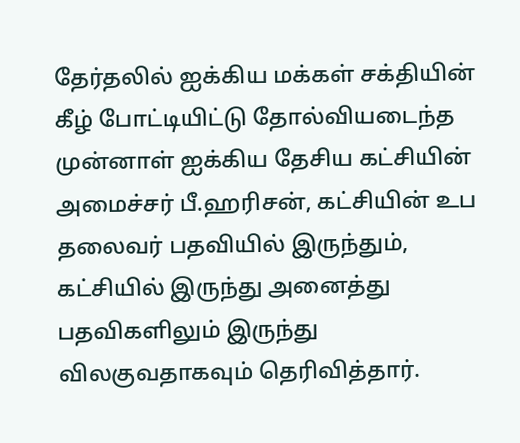தேர்தலில் ஐக்கிய மக்கள் சக்தியின் கீழ் போட்டியிட்டு தோல்வியடைந்த முன்னாள் ஐக்கிய தேசிய கட்சியின் அமைச்சர் பீ.ஹரிசன், கட்சியின் உப தலைவர் பதவியில் இருந்தும், கட்சியில் இருந்து அனைத்து பதவிகளிலும் இருந்து விலகுவதாகவும் தெரிவித்தார்.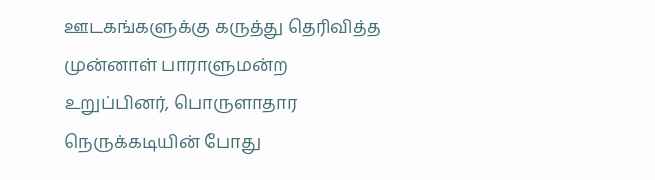ஊடகங்களுக்கு கருத்து தெரிவித்த முன்னாள் பாராளுமன்ற உறுப்பினர், பொருளாதார நெருக்கடியின் போது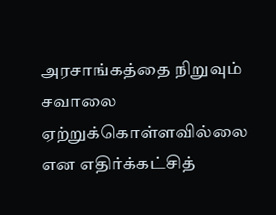அரசாங்கத்தை நிறுவும் சவாலை ஏற்றுக்கொள்ளவில்லை என எதிர்க்கட்சித்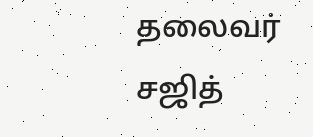தலைவர் சஜித்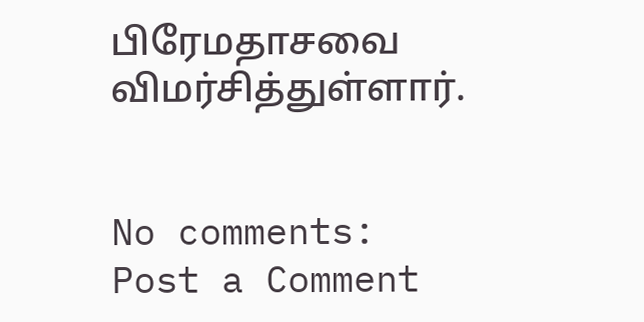பிரேமதாசவை விமர்சித்துள்ளார்.


No comments:
Post a Comment